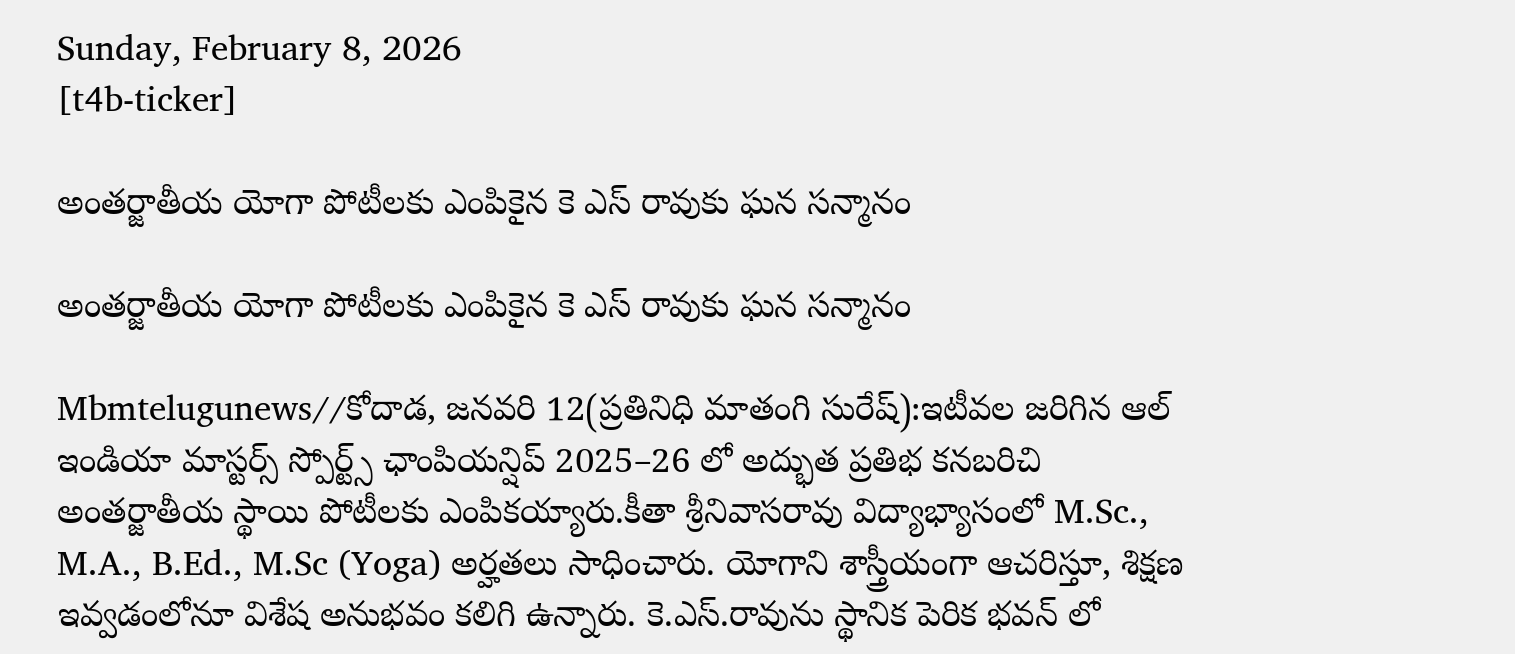Sunday, February 8, 2026
[t4b-ticker]

అంతర్జాతీయ యోగా పోటీలకు ఎంపికైన కె ఎస్ రావుకు ఘన సన్మానం

అంతర్జాతీయ యోగా పోటీలకు ఎంపికైన కె ఎస్ రావుకు ఘన సన్మానం

Mbmtelugunews//కోదాడ, జనవరి 12(ప్రతినిధి మాతంగి సురేష్):ఇటీవల జరిగిన ఆల్ ఇండియా మాస్టర్స్ స్పోర్ట్స్ ఛాంపియన్షిప్ 2025–26 లో అద్భుత ప్రతిభ కనబరిచి అంతర్జాతీయ స్థాయి పోటీలకు ఎంపికయ్యారు.కీతా శ్రీనివాసరావు విద్యాభ్యాసంలో M.Sc., M.A., B.Ed., M.Sc (Yoga) అర్హతలు సాధించారు. యోగాని శాస్త్రీయంగా ఆచరిస్తూ, శిక్షణ ఇవ్వడంలోనూ విశేష అనుభవం కలిగి ఉన్నారు. కె.ఎస్.రావును స్థానిక పెరిక భవన్ లో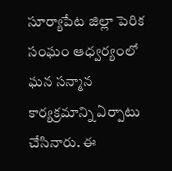సూర్యాపేట జిల్లా పెరిక సంఘం ఆధ్వర్యంలో ఘన సన్మాన కార్యక్రమాన్ని ఏర్పాటు చేసినారు. ఈ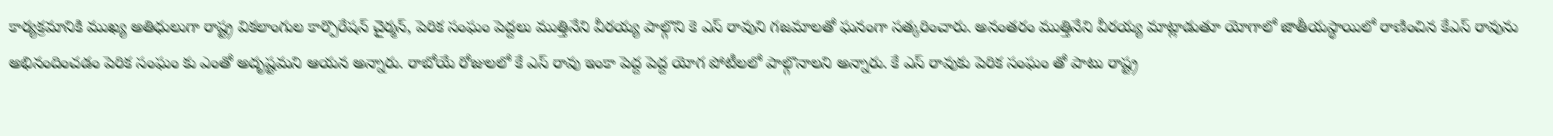కార్యక్రమానికి ముఖ్య అతిధులుగా రాష్ట్ర వికలాంగుల కార్పొరేషన్ చైర్మన్, పెరిక సంఘం పెద్దలు ముత్తినేని వీరయ్య పాల్గొని కె ఎస్ రావుని గజమాలతో ఘనంగా సత్కరించారు. అనంతరం ముత్తినేని వీరయ్య మాట్లాడుతూ యోగాలో జాతీయస్థాయిలో రాణించిన కేఎస్ రావును అభినందించడం పెరిక సంఘం కు ఎంతో అదృష్టమని ఆయన అన్నారు. రాబోయే రోజులలో కే ఎస్ రావు ఇంకా పెద్ద పెద్ద యోగ పోటీలలో పాల్గొనాలని అన్నారు. కే ఎస్ రావుకు పెరిక సంఘం తో పాటు రాష్ట్ర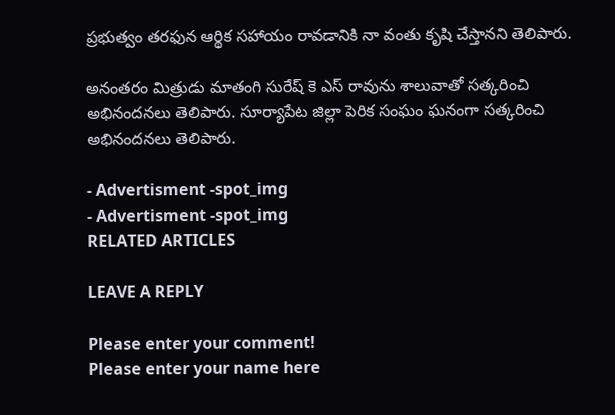ప్రభుత్వం తరఫున ఆర్థిక సహాయం రావడానికి నా వంతు కృషి చేస్తానని తెలిపారు.

అనంతరం మిత్రుడు మాతంగి సురేష్ కె ఎస్ రావును శాలువాతో సత్కరించి అభినందనలు తెలిపారు. సూర్యాపేట జిల్లా పెరిక సంఘం ఘనంగా సత్కరించి అభినందనలు తెలిపారు.

- Advertisment -spot_img
- Advertisment -spot_img
RELATED ARTICLES

LEAVE A REPLY

Please enter your comment!
Please enter your name here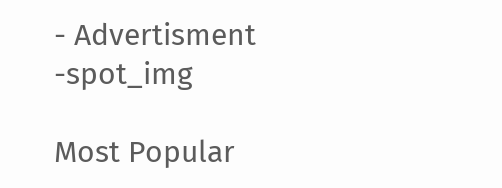- Advertisment -spot_img

Most Popular